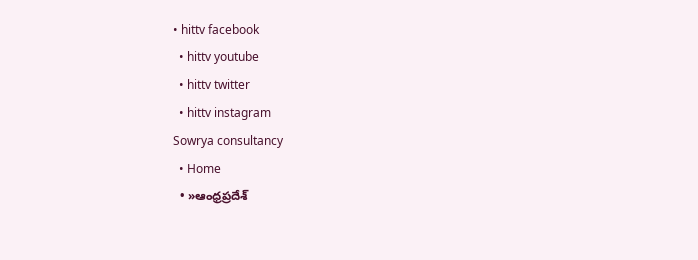• hittv facebook
  • hittv youtube
  • hittv twitter
  • hittv instagram
Sowrya consultancy
  • Home
  • »ఆంధ్రప్రదేశ్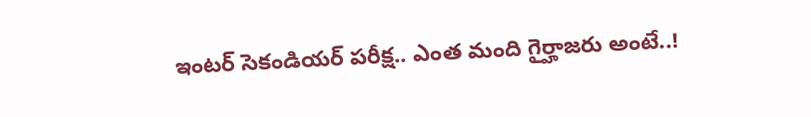ఇంటర్ సెకండియర్ పరీక్ష.. ఎంత మంది గైర్హాజరు అంటే..!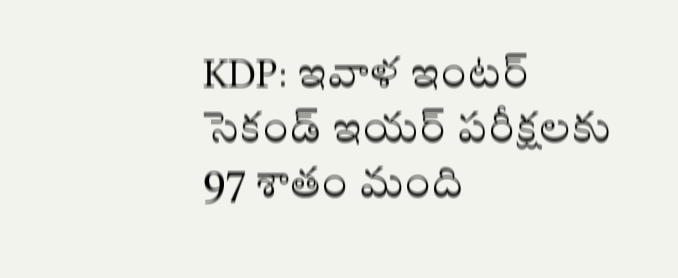KDP: ఇవాళ ఇంటర్ సెకండ్ ఇయర్ పరీక్షలకు 97 శాతం మంది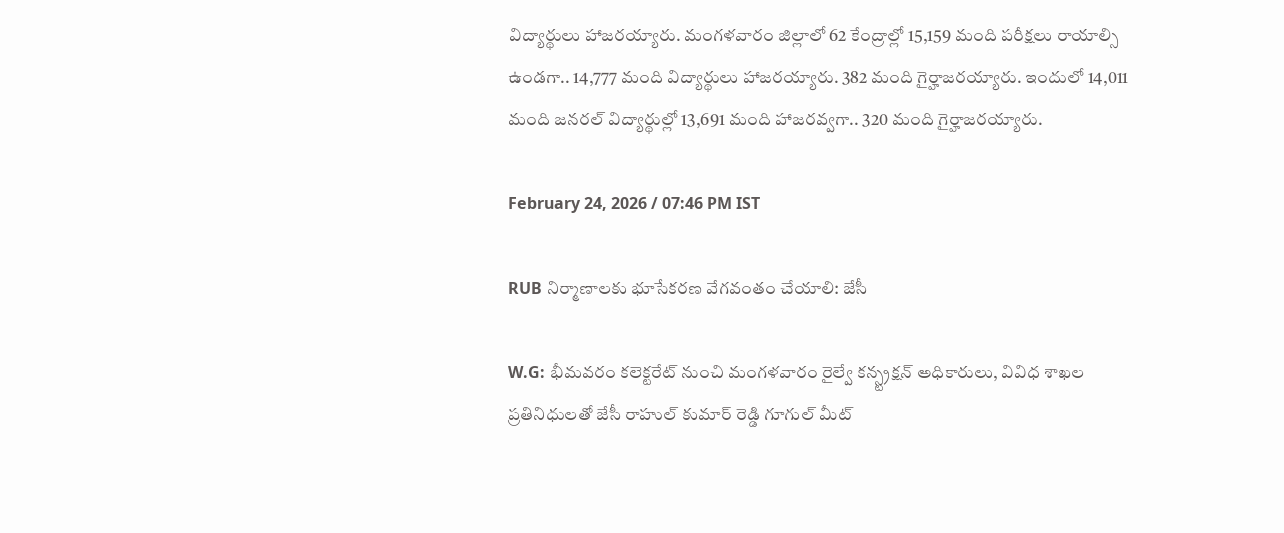విద్యార్థులు హాజరయ్యారు. మంగళవారం జిల్లాలో 62 కేంద్రాల్లో 15,159 మంది పరీక్షలు రాయాల్సి ఉండగా.. 14,777 మంది విద్యార్థులు హాజరయ్యారు. 382 మంది గైర్హాజరయ్యారు. ఇందులో 14,011 మంది జనరల్ విద్యార్థుల్లో 13,691 మంది హాజరవ్వగా.. 320 మంది గైర్హాజరయ్యారు.

February 24, 2026 / 07:46 PM IST

RUB నిర్మాణాలకు భూసేకరణ వేగవంతం చేయాలి: జేసీ

W.G: భీమవరం కలెక్టరేట్ నుంచి మంగళవారం రైల్వే కన్స్ట్రక్షన్ అధికారులు, వివిధ శాఖల ప్రతినిధులతో జేసీ రాహుల్ కుమార్ రెడ్డి గూగుల్ మీట్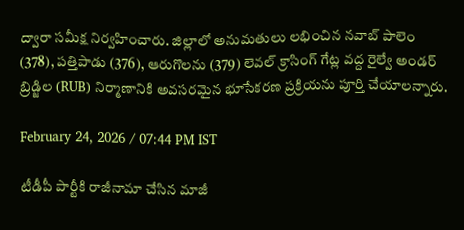ద్వారా సమీక్ష నిర్వహించారు. జిల్లాలో అనుమతులు లభించిన నవాబ్ పాలెం (378), పత్తిపాడు (376), ఆరుగొలను (379) లెవల్ క్రాసింగ్ గేట్ల వద్ద రైల్వే అండర్ బ్రిడ్జిల (RUB) నిర్మాణానికి అవసరమైన భూసేకరణ ప్రక్రియను పూర్తి చేయాలన్నారు.

February 24, 2026 / 07:44 PM IST

టీడీపీ పార్టీకి రాజీనామా చేసిన మాజీ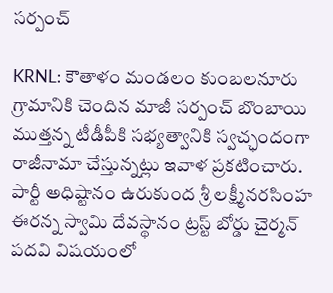సర్పంచ్

KRNL: కౌతాళం మండలం కుంబలనూరు గ్రామానికి చెందిన మాజీ సర్పంచ్ బొంబాయి ముత్తన్న టీడీపీకి సభ్యత్వానికి స్వచ్ఛందంగా రాజీనామా చేస్తున్నట్లు ఇవాళ ప్రకటించారు. పార్టీ అధిష్టానం ఉరుకుంద శ్రీ లక్ష్మీనరసింహ ఈరన్న స్వామి దేవస్థానం ట్రస్ట్ బోర్డు చైర్మన్ పదవి విషయంలో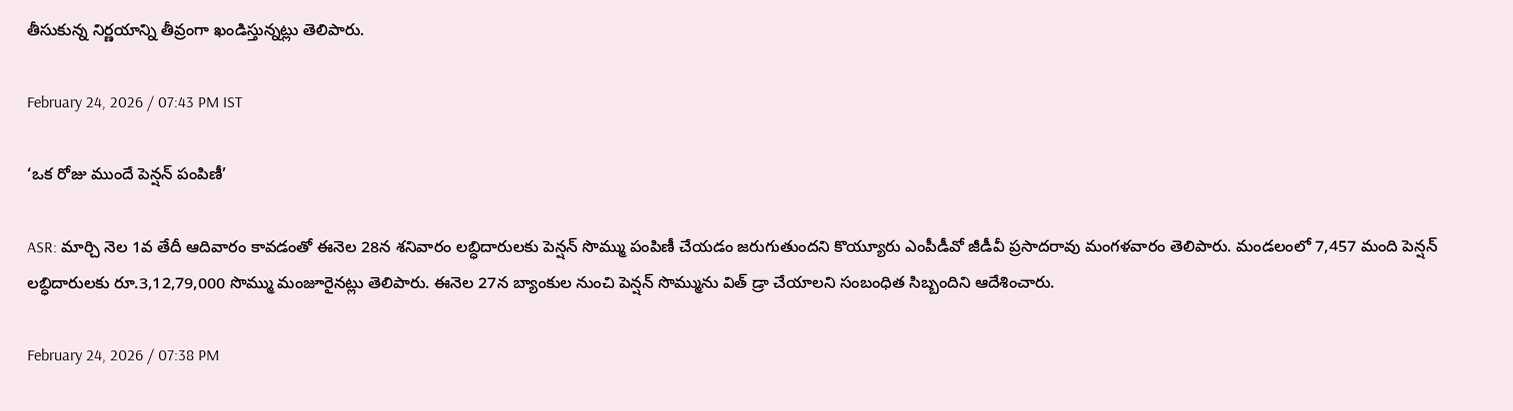తీసుకున్న నిర్ణయాన్ని తీవ్రంగా ఖండిస్తున్నట్లు తెలిపారు.

February 24, 2026 / 07:43 PM IST

‘ఒక రోజు ముందే పెన్షన్ పంపిణీ’

ASR: మార్చి నెల 1వ తేదీ ఆదివారం కావడంతో ఈనెల 28న శనివారం లబ్ధిదారులకు పెన్షన్ సొమ్ము పంపిణీ చేయడం జరుగుతుందని కొయ్యూరు ఎంపీడీవో జీడీవీ ప్రసాదరావు మంగళవారం తెలిపారు. మండలంలో 7,457 మంది పెన్షన్ లబ్ధిదారులకు రూ.3,12,79,000 సొమ్ము మంజూరైనట్లు తెలిపారు. ఈనెల 27న బ్యాంకుల నుంచి పెన్షన్ సొమ్మును విత్ డ్రా చేయాలని సంబంధిత సిబ్బందిని ఆదేశించారు.

February 24, 2026 / 07:38 PM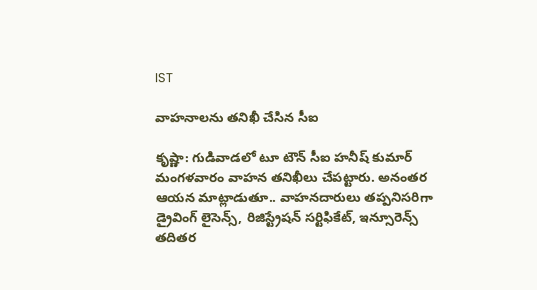IST

వాహనాలను తనిఖీ చేసిన సీఐ

కృష్ణా: గుడివాడలో టూ టౌన్ సీఐ హనీష్ కుమార్ మంగళవారం వాహన తనిఖీలు చేపట్టారు. అనంతర ఆయన మాట్లాడుతూ.. వాహనదారులు తప్పనిసరిగా డ్రైవింగ్ లైసెన్స్, రిజిస్ట్రేషన్ సర్టిఫికేట్, ఇన్సూరెన్స్ తదితర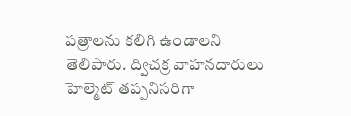పత్రాలను కలిగి ఉండాలని తెలిపారు. ద్విచక్ర వాహనదారులు హెల్మెట్ తప్పనిసరిగా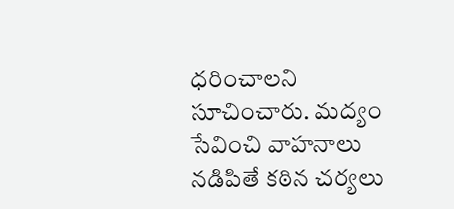ధరించాలని సూచించారు. మద్యం సేవించి వాహనాలు నడిపితే కఠిన చర్యలు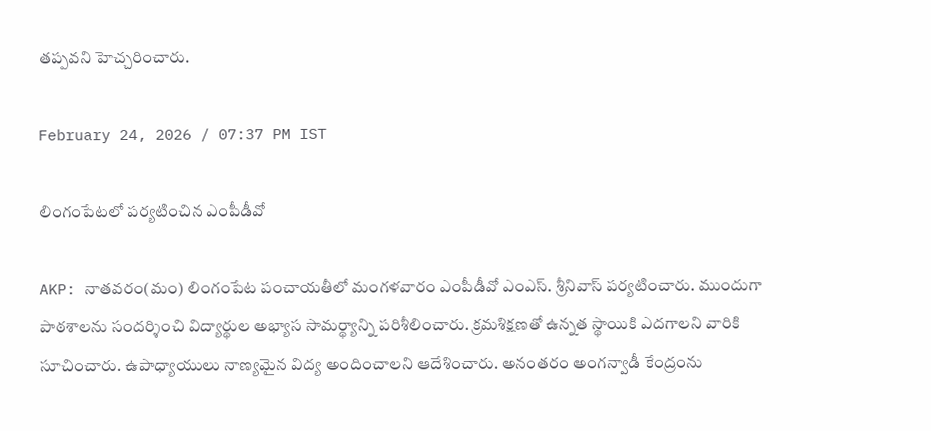తప్పవని హెచ్చరించారు.

February 24, 2026 / 07:37 PM IST

లింగంపేటలో పర్యటించిన ఎంపీడీవో

AKP: నాతవరం(మం) లింగంపేట పంచాయతీలో మంగళవారం ఎంపీడీవో ఎంఎస్. శ్రీనివాస్ పర్యటించారు. ముందుగా పాఠశాలను సందర్శించి విద్యార్థుల అభ్యాస సామర్థ్యాన్ని పరిశీలించారు. క్రమశిక్షణతో ఉన్నత స్థాయికి ఎదగాలని వారికి సూచించారు. ఉపాధ్యాయులు నాణ్యమైన విద్య అందించాలని ఆదేశించారు. అనంతరం అంగన్వాడీ కేంద్రంను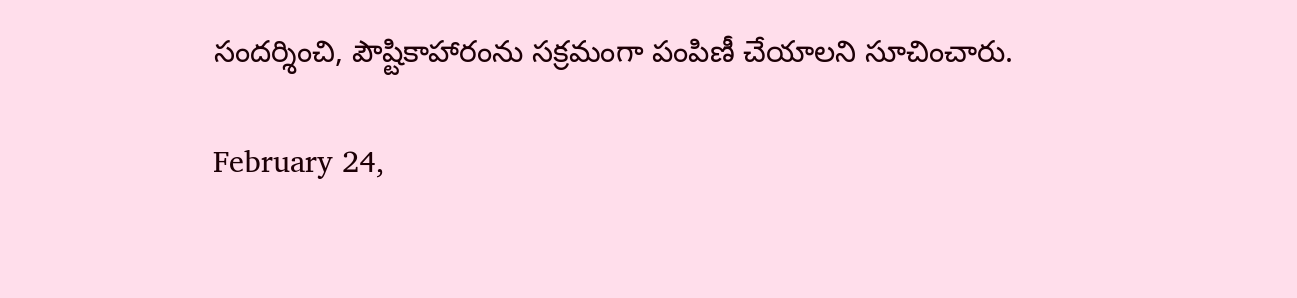సందర్శించి, పౌష్టికాహారంను సక్రమంగా పంపిణీ చేయాలని సూచించారు.

February 24,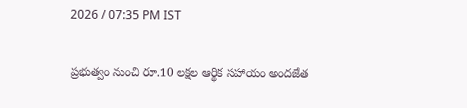2026 / 07:35 PM IST

ప్రభుత్వం నుంచి రూ.10 లక్షల ఆర్థిక సహాయం అందజేత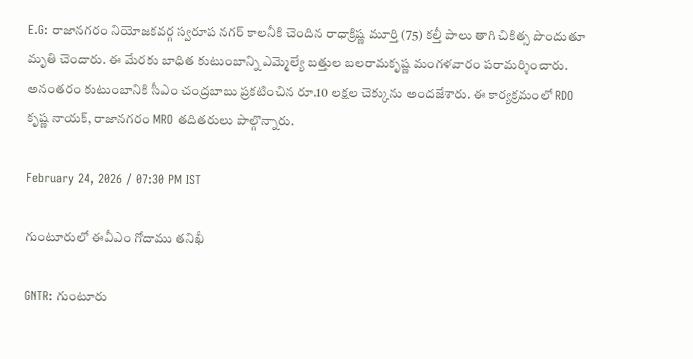E.G: రాజానగరం నియోజకవర్గ స్వరూప నగర్ కాలనీకి చెందిన రాధాక్రిష్ణ మూర్తి (75) కల్తీ పాలు తాగి చికిత్స పొందుతూ మృతి చెందారు. ఈ మేరకు బాధిత కుటుంబాన్ని ఎమ్మెల్యే బత్తుల బలరామకృష్ణ మంగళవారం పరామర్శించారు. అనంతరం కుటుంబానికి సీఎం చంద్రబాబు ప్రకటించిన రూ.10 లక్షల చెక్కును అందజేశారు. ఈ కార్యక్రమంలో RDO కృష్ణ నాయక్, రాజానగరం MRO తదితరులు పాల్గొన్నారు.

February 24, 2026 / 07:30 PM IST

గుంటూరులో ఈవీఎం గోదాము తనిఖీ

GNTR: గుంటూరు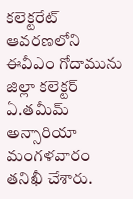కలెక్టరేట్ ఆవరణలోని ఈవీఎం గోదామును జిల్లా కలెక్టర్ ఏ.తమీమ్ అన్సారియా మంగళవారం తనిఖీ చేశారు.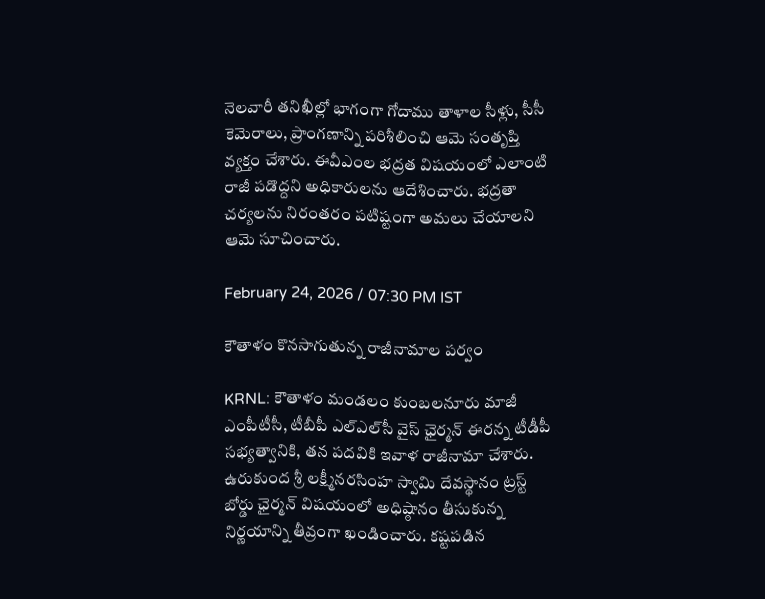నెలవారీ తనిఖీల్లో భాగంగా గోదాము తాళాల సీళ్లు, సీసీ కెమెరాలు, ప్రాంగణాన్ని పరిశీలించి ఆమె సంతృప్తి వ్యక్తం చేశారు. ఈవీఎంల భద్రత విషయంలో ఎలాంటి రాజీ పడొద్దని అధికారులను ఆదేశించారు. భద్రతా చర్యలను నిరంతరం పటిష్టంగా అమలు చేయాలని ఆమె సూచించారు.

February 24, 2026 / 07:30 PM IST

కౌతాళం కొనసాగుతున్న రాజీనామాల పర్వం

KRNL: కౌతాళం మండలం కుంబలనూరు మాజీ ఎంపీటీసీ, టీబీపీ ఎల్ఎల్‌సీ వైస్ ఛైర్మన్ ఈరన్న టీడీపీ సభ్యత్వానికి, తన పదవికి ఇవాళ రాజీనామా చేశారు. ఉరుకుంద శ్రీ లక్ష్మీనరసింహ స్వామి దేవస్థానం ట్రస్ట్ బోర్డు ఛైర్మన్ విషయంలో అధిష్ఠానం తీసుకున్న నిర్ణయాన్ని తీవ్రంగా ఖండించారు. కష్టపడిన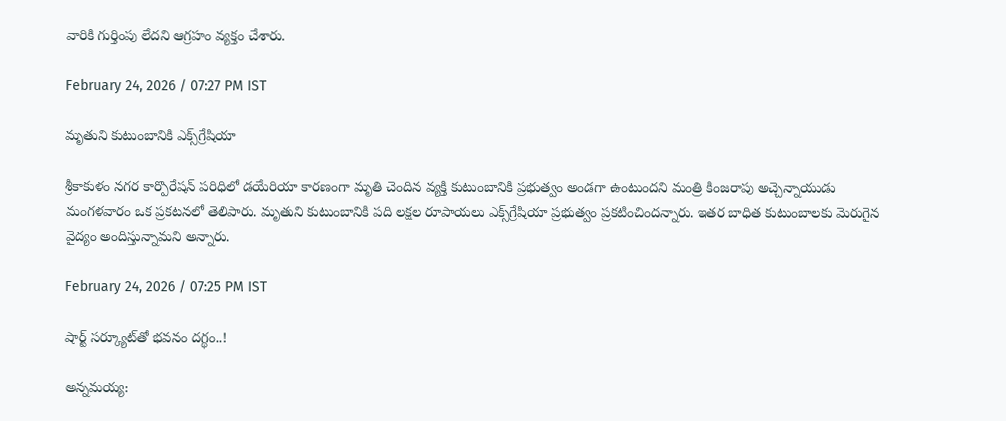వారికి గుర్తింపు లేదని ఆగ్రహం వ్యక్తం చేశారు.

February 24, 2026 / 07:27 PM IST

మృతుని కుటుంబానికి ఎక్స్‌గ్రేషియా

శ్రీ‌కాకుళం న‌గ‌ర కార్పొరేష‌న్ ప‌రిధిలో డ‌యేరియా కార‌ణంగా మృతి చెందిన వ్యక్తి కుటుంబానికి ప్ర‌భుత్వం అండగా ఉంటుందని మంత్రి కింజరాపు అచ్చెన్నాయుడు మంగళవారం ఒక ప్రకటనలో తెలిపారు. మృతుని కుటుంబానికి పది లక్షల రూపాయలు ఎక్స్‌గ్రేషియా ప్రభుత్వం ప్రకటించిందన్నారు. ఇతర బాధిత కుటుంబాల‌కు మెరుగైన వైద్యం అందిస్తున్నామని అన్నారు.

February 24, 2026 / 07:25 PM IST

షార్ట్ సర్క్యూట్‌తో భవనం దగ్థం..!

అన్నమయ్య: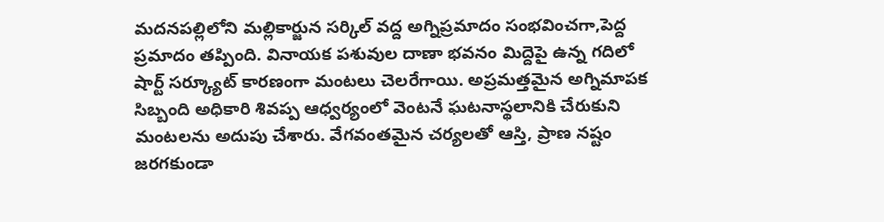మదనపల్లిలోని మల్లికార్జున సర్కిల్ వద్ద అగ్నిప్రమాదం సంభవించగా,పెద్ద ప్రమాదం తప్పింది. వినాయక పశువుల దాణా భవనం మిద్దెపై ఉన్న గదిలో షార్ట్ సర్క్యూట్ కారణంగా మంటలు చెలరేగాయి. అప్రమత్తమైన అగ్నిమాపక సిబ్బంది అధికారి శివప్ప ఆధ్వర్యంలో వెంటనే ఘటనాస్థలానికి చేరుకుని మంటలను అదుపు చేశారు. వేగవంతమైన చర్యలతో ఆస్తి, ప్రాణ నష్టం జరగకుండా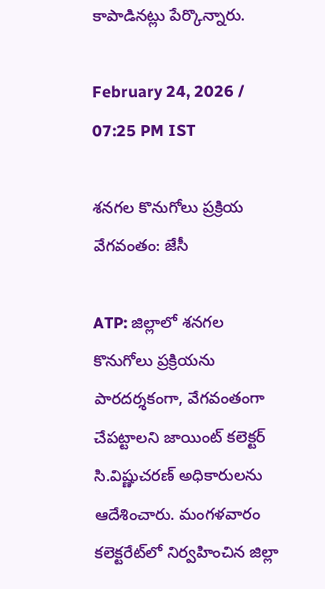కాపాడినట్లు పేర్కొన్నారు.

February 24, 2026 / 07:25 PM IST

శనగల కొనుగోలు ప్రక్రియ వేగవంతం: జేసీ

ATP: జిల్లాలో శనగల కొనుగోలు ప్రక్రియను పారదర్శకంగా, వేగవంతంగా చేపట్టాలని జాయింట్ కలెక్టర్ సి.విష్ణుచరణ్ అధికారులను ఆదేశించారు. మంగళవారం కలెక్టరేట్‌లో నిర్వహించిన జిల్లా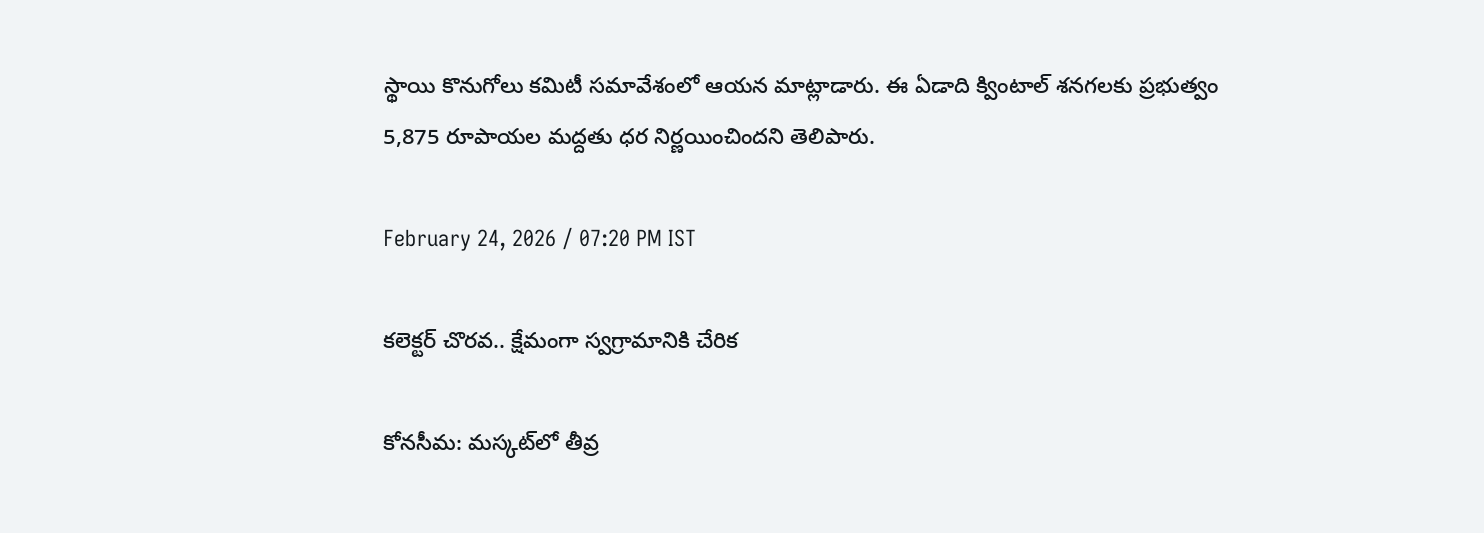స్థాయి కొనుగోలు కమిటీ సమావేశంలో ఆయన మాట్లాడారు. ఈ ఏడాది క్వింటాల్ శనగలకు ప్రభుత్వం 5,875 రూపాయల మద్దతు ధర నిర్ణయించిందని తెలిపారు.

February 24, 2026 / 07:20 PM IST

కలెక్టర్ చొరవ.. క్షేమంగా స్వగ్రామానికి చేరిక

కోనసీమ: మస్కట్‌లో తీవ్ర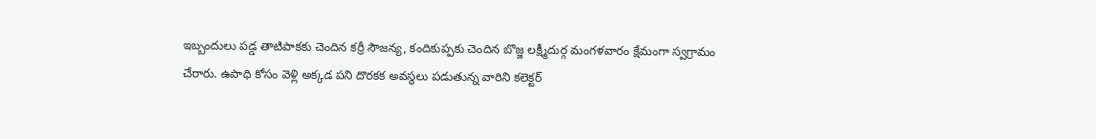ఇబ్బందులు పడ్డ తాటిపాకకు చెందిన కర్రీ సౌజన్య, కందికుప్పకు చెందిన బొజ్జ లక్ష్మీదుర్గ మంగళవారం క్షేమంగా స్వగ్రామం చేరారు. ఉపాధి కోసం వెళ్లి అక్కడ పని దొరకక అవస్థలు పడుతున్న వారిని కలెక్టర్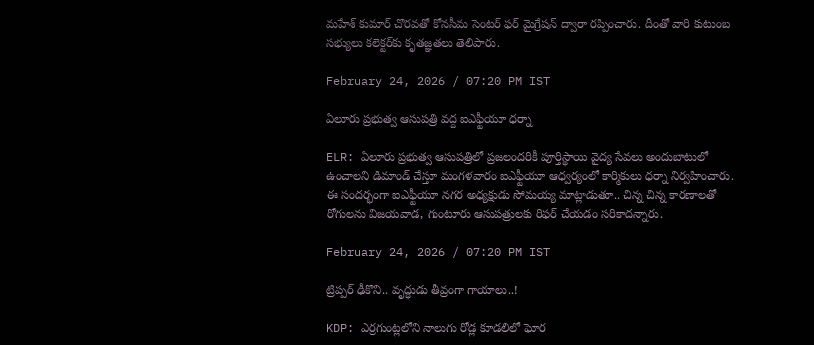మహేశ్ కుమార్ చొరవతో కోనసీమ సెంటర్ ఫర్ మైగ్రేషన్ ద్వారా రప్పించారు. దీంతో వారి కుటుంబ సభ్యులు కలెక్టర్‌కు కృతజ్ఞతలు తెలిపారు.

February 24, 2026 / 07:20 PM IST

ఏలూరు ప్రభుత్వ ఆసుపత్రి వద్ద ఐఎఫ్టీయూ ధర్నా

ELR: ఏలూరు ప్రభుత్వ ఆసుపత్రిలో ప్రజలందరికీ పూర్తిస్థాయి వైద్య సేవలు అందుబాటులో ఉంచాలని డిమాండ్ చేస్తూ మంగళవారం ఐఎఫ్టీయూ ఆధ్వర్యంలో కార్మికులు ధర్నా నిర్వహించారు. ఈ సందర్భంగా ఐఎఫ్టీయూ నగర అధ్యక్షుడు సోమయ్య మాట్లాడుతూ.. చిన్న చిన్న కారణాలతో రోగులను విజయవాడ, గుంటూరు ఆసుపత్రులకు రిఫర్ చేయడం సరికాదన్నారు.

February 24, 2026 / 07:20 PM IST

ట్రిప్పర్ ఢీకొని.. వృద్ధుడు తీవ్రంగా గాయాలు..!

KDP: ఎర్రగుంట్లలోని నాలుగు రోడ్ల కూడలిలో ఘోర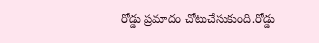రోడ్డు ప్రమాదం చోటుచేసుకుంది.రోడ్డు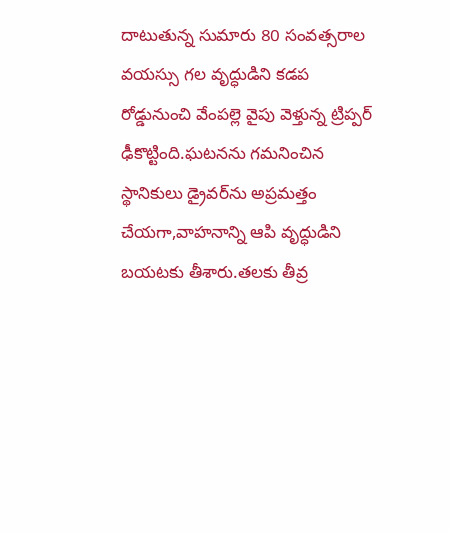దాటుతున్న సుమారు 80 సంవత్సరాల వయస్సు గల వృద్ధుడిని కడప రోడ్డునుంచి వేంపల్లె వైపు వెళ్తున్న ట్రిప్పర్ ఢీకొట్టింది.ఘటనను గమనించిన స్థానికులు డ్రైవర్‌ను అప్రమత్తం చేయగా,వాహనాన్ని ఆపి వృద్ధుడిని బయటకు తీశారు.తలకు తీవ్ర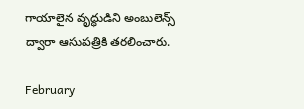గాయాలైన వృద్ధుడిని అంబులెన్స్ ద్వారా ఆసుపత్రికి తరలించారు.

February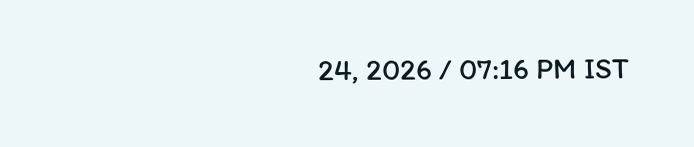24, 2026 / 07:16 PM IST